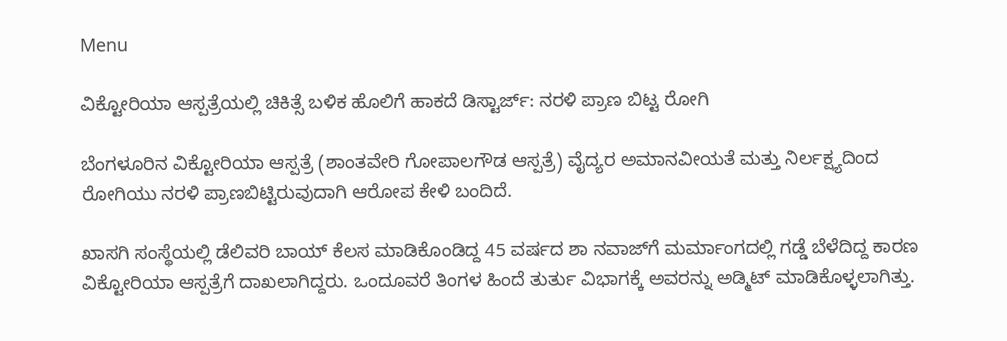Menu

ವಿಕ್ಟೋರಿಯಾ ಆಸ್ಪತ್ರೆಯಲ್ಲಿ ಚಿಕಿತ್ಸೆ ಬಳಿಕ ಹೊಲಿಗೆ ಹಾಕದೆ ಡಿಸ್ಟಾರ್ಜ್‌: ನರಳಿ ಪ್ರಾಣ ಬಿಟ್ಟ ರೋಗಿ

ಬೆಂಗಳೂರಿನ ವಿಕ್ಟೋರಿಯಾ ಆಸ್ಪತ್ರೆ (ಶಾಂತವೇರಿ ಗೋಪಾಲಗೌಡ ಆಸ್ಪತ್ರೆ) ವೈದ್ಯರ ಅಮಾನವೀಯತೆ ಮತ್ತು ನಿರ್ಲಕ್ಷ್ಯದಿಂದ ರೋಗಿಯು ನರಳಿ ಪ್ರಾಣಬಿಟ್ಟಿರುವುದಾಗಿ ಆರೋಪ ಕೇಳಿ ಬಂದಿದೆ.

ಖಾಸಗಿ ಸಂಸ್ಥೆಯಲ್ಲಿ ಡೆಲಿವರಿ ಬಾಯ್ ಕೆಲಸ ಮಾಡಿಕೊಂಡಿದ್ದ 45 ವರ್ಷದ ಶಾ ನವಾಜ್‌ಗೆ ಮರ್ಮಾಂಗದಲ್ಲಿ ಗಡ್ಡೆ ಬೆಳೆದಿದ್ದ ಕಾರಣ ವಿಕ್ಟೋರಿಯಾ ಆಸ್ಪತ್ರೆಗೆ ದಾಖಲಾಗಿದ್ದರು. ಒಂದೂವರೆ ತಿಂಗಳ ಹಿಂದೆ ತುರ್ತು ವಿಭಾಗಕ್ಕೆ ಅವರನ್ನು ಅಡ್ಮಿಟ್ ಮಾಡಿಕೊಳ್ಳಲಾಗಿತ್ತು.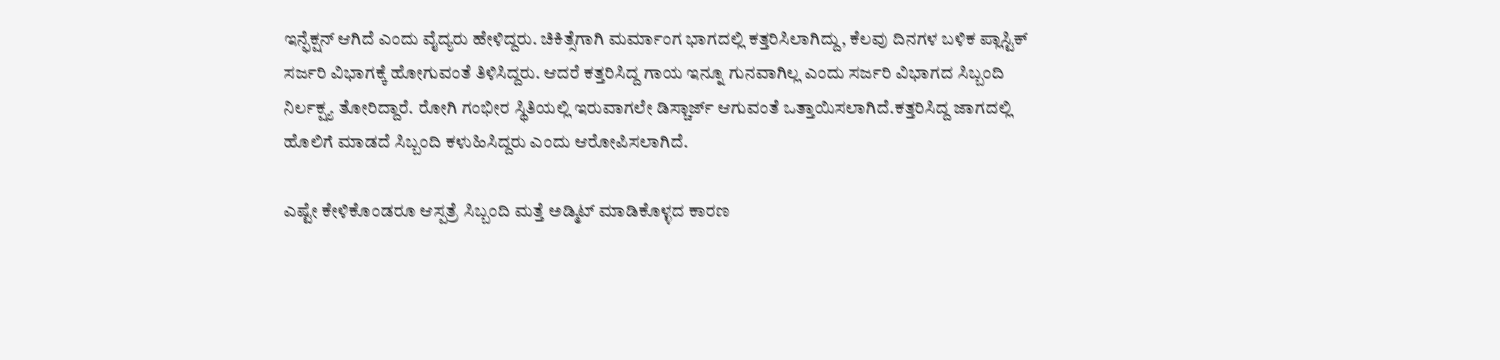ಇನ್ಫೆಕ್ಷನ್ ಆಗಿದೆ ಎಂದು ವೈದ್ಯರು ಹೇಳಿದ್ದರು. ಚಿಕಿತ್ಸೆಗಾಗಿ ಮರ್ಮಾಂಗ ಭಾಗದಲ್ಲಿ ಕತ್ತರಿಸಿಲಾಗಿದ್ದು, ಕೆಲವು ದಿನಗಳ ಬಳಿಕ ಪ್ಲಾಸ್ಟಿಕ್ ಸರ್ಜರಿ ವಿಭಾಗಕ್ಕೆ ಹೋಗುವಂತೆ ತಿಳಿಸಿದ್ದರು. ಆದರೆ ಕತ್ತರಿಸಿದ್ದ ಗಾಯ ಇನ್ನೂ ಗುನವಾಗಿಲ್ಲ ಎಂದು ಸರ್ಜರಿ ವಿಭಾಗದ ಸಿಬ್ಬಂದಿ ನಿರ್ಲಕ್ಷ್ಯ ತೋರಿದ್ದಾರೆ. ರೋಗಿ ಗಂಭೀರ ಸ್ಥಿತಿಯಲ್ಲಿ ಇರುವಾಗಲೇ ಡಿಸ್ಚಾರ್ಜ್ ಆಗುವಂತೆ ಒತ್ತಾಯಿಸಲಾಗಿದೆ.ಕತ್ತರಿಸಿದ್ದ ಜಾಗದಲ್ಲಿ ಹೊಲಿಗೆ ಮಾಡದೆ ಸಿಬ್ಬಂದಿ ಕಳುಹಿಸಿದ್ದರು ಎಂದು ಆರೋಪಿಸಲಾಗಿದೆ.

ಎಷ್ಟೇ ಕೇಳಿಕೊಂಡರೂ ಆಸ್ಪತ್ರೆ ಸಿಬ್ಬಂದಿ ಮತ್ತೆ ಅಡ್ಮಿಟ್ ಮಾಡಿಕೊಳ್ಳದ ಕಾರಣ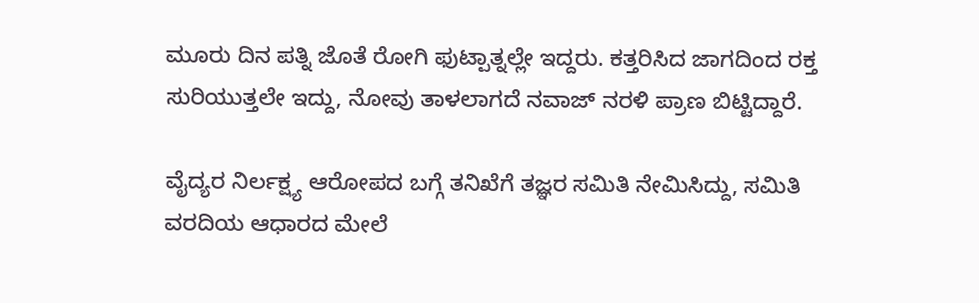ಮೂರು ದಿನ ಪತ್ನಿ ಜೊತೆ ರೋಗಿ ಫುಟ್ಪಾತ್ನಲ್ಲೇ ಇದ್ದರು. ಕತ್ತರಿಸಿದ ಜಾಗದಿಂದ ರಕ್ತ ಸುರಿಯುತ್ತಲೇ ಇದ್ದು, ನೋವು ತಾಳಲಾಗದೆ ನವಾಜ್ ನರಳಿ ಪ್ರಾಣ ಬಿಟ್ಟಿದ್ದಾರೆ.

ವೈದ್ಯರ ನಿರ್ಲಕ್ಷ್ಯ ಆರೋಪದ ಬಗ್ಗೆ ತನಿಖೆಗೆ ತಜ್ಞರ ಸಮಿತಿ ನೇಮಿಸಿದ್ದು, ಸಮಿತಿ ವರದಿಯ ಆಧಾರದ ಮೇಲೆ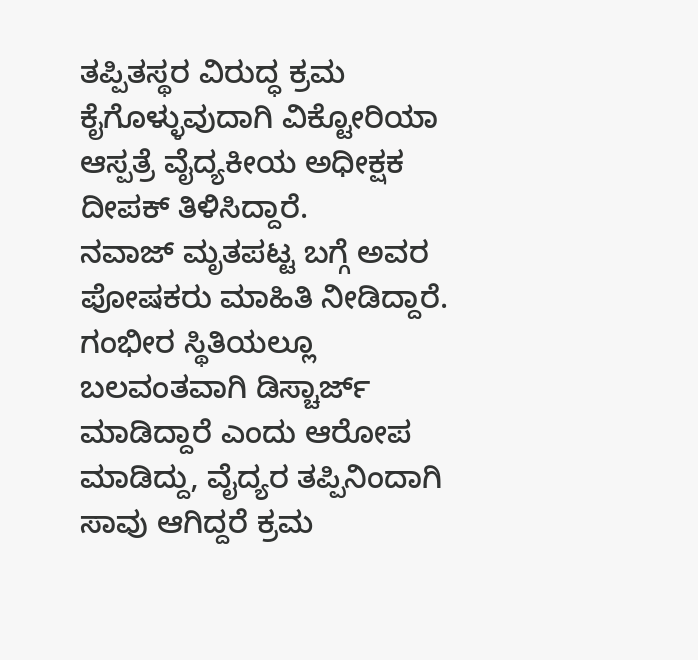ತಪ್ಪಿತಸ್ಥರ ವಿರುದ್ಧ ಕ್ರಮ ಕೈಗೊಳ್ಳುವುದಾಗಿ ವಿಕ್ಟೋರಿಯಾ ಆಸ್ಪತ್ರೆ ವೈದ್ಯಕೀಯ ಅಧೀಕ್ಷಕ ದೀಪಕ್ ತಿಳಿಸಿದ್ದಾರೆ.
ನವಾಜ್ ಮೃತಪಟ್ಟ ಬಗ್ಗೆ ಅವರ ಪೋಷಕರು ಮಾಹಿತಿ ನೀಡಿದ್ದಾರೆ. ಗಂಭೀರ ಸ್ಥಿತಿಯಲ್ಲೂ ಬಲವಂತವಾಗಿ ಡಿಸ್ಚಾರ್ಜ್ ಮಾಡಿದ್ದಾರೆ ಎಂದು ಆರೋಪ ಮಾಡಿದ್ದು, ವೈದ್ಯರ ತಪ್ಪಿನಿಂದಾಗಿ ಸಾವು ಆಗಿದ್ದರೆ ಕ್ರಮ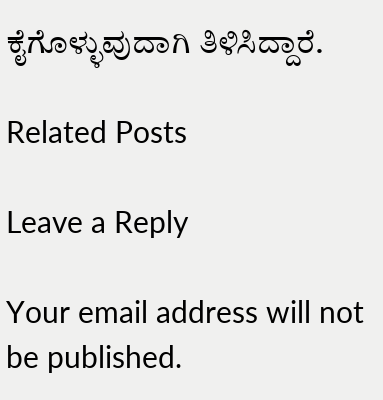ಕೈಗೊಳ್ಳುವುದಾಗಿ ತಿಳಿಸಿದ್ದಾರೆ.

Related Posts

Leave a Reply

Your email address will not be published.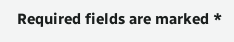Required fields are marked *